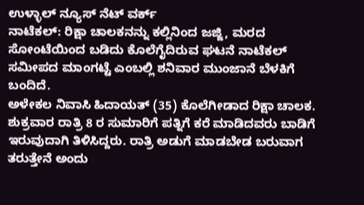ಉಳ್ಳಾಲ್ ನ್ಯೂಸ್ ನೆಟ್ ವರ್ಕ್
ನಾಟೆಕಲ್: ರಿಕ್ಷಾ ಚಾಲಕನನ್ನು ಕಲ್ಲಿನಿಂದ ಜಜ್ಜಿ, ಮರದ ಸೋಂಟೆಯಿಂದ ಬಡಿದು ಕೊಲೆಗೈದಿರುವ ಘಟನೆ ನಾಟೆಕಲ್ ಸಮೀಪದ ಮಾಂಗಟ್ಟೆ ಎಂಬಲ್ಲಿ ಶನಿವಾರ ಮುಂಜಾನೆ ಬೆಳಕಿಗೆ ಬಂದಿದೆ.
ಅಳೇಕಲ ನಿವಾಸಿ ಹಿದಾಯತ್ (35) ಕೊಲೆಗೀಡಾದ ರಿಕ್ಷಾ ಚಾಲಕ. ಶುಕ್ರವಾರ ರಾತ್ರಿ 8 ರ ಸುಮಾರಿಗೆ ಪತ್ನಿಗೆ ಕರೆ ಮಾಡಿದವರು ಬಾಡಿಗೆ ಇರುವುದಾಗಿ ತಿಳಿಸಿದ್ದರು. ರಾತ್ರಿ ಅಡುಗೆ ಮಾಡಬೇಡ ಬರುವಾಗ ತರುತ್ತೇನೆ ಅಂದು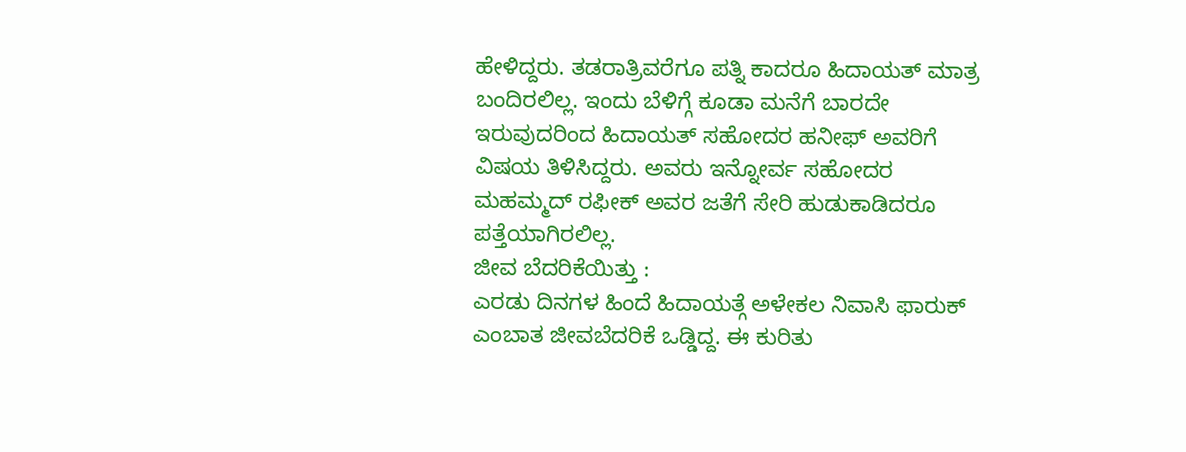ಹೇಳಿದ್ದರು. ತಡರಾತ್ರಿವರೆಗೂ ಪತ್ನಿ ಕಾದರೂ ಹಿದಾಯತ್ ಮಾತ್ರ ಬಂದಿರಲಿಲ್ಲ. ಇಂದು ಬೆಳಿಗ್ಗೆ ಕೂಡಾ ಮನೆಗೆ ಬಾರದೇ ಇರುವುದರಿಂದ ಹಿದಾಯತ್ ಸಹೋದರ ಹನೀಫ್ ಅವರಿಗೆ ವಿಷಯ ತಿಳಿಸಿದ್ದರು. ಅವರು ಇನ್ನೋರ್ವ ಸಹೋದರ ಮಹಮ್ಮದ್ ರಫೀಕ್ ಅವರ ಜತೆಗೆ ಸೇರಿ ಹುಡುಕಾಡಿದರೂ ಪತ್ತೆಯಾಗಿರಲಿಲ್ಲ.
ಜೀವ ಬೆದರಿಕೆಯಿತ್ತು :
ಎರಡು ದಿನಗಳ ಹಿಂದೆ ಹಿದಾಯತ್ಗೆ ಅಳೇಕಲ ನಿವಾಸಿ ಫಾರುಕ್ ಎಂಬಾತ ಜೀವಬೆದರಿಕೆ ಒಡ್ಡಿದ್ದ. ಈ ಕುರಿತು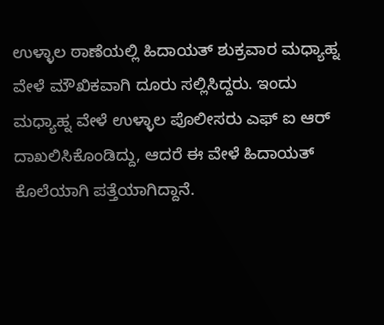ಉಳ್ಳಾಲ ಠಾಣೆಯಲ್ಲಿ ಹಿದಾಯತ್ ಶುಕ್ರವಾರ ಮಧ್ಯಾಹ್ನ ವೇಳೆ ಮೌಖಿಕವಾಗಿ ದೂರು ಸಲ್ಲಿಸಿದ್ದರು. ಇಂದು ಮಧ್ಯಾಹ್ನ ವೇಳೆ ಉಳ್ಳಾಲ ಪೊಲೀಸರು ಎಫ್ ಐ ಆರ್ ದಾಖಲಿಸಿಕೊಂಡಿದ್ದು, ಆದರೆ ಈ ವೇಳೆ ಹಿದಾಯತ್ ಕೊಲೆಯಾಗಿ ಪತ್ತೆಯಾಗಿದ್ದಾನೆ.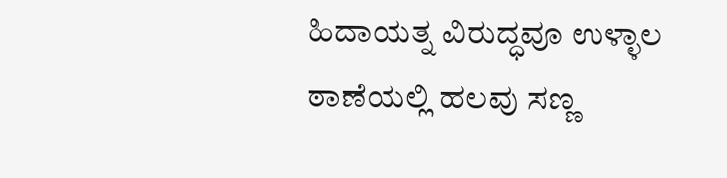ಹಿದಾಯತ್ನ ವಿರುದ್ಧವೂ ಉಳ್ಳಾಲ ಠಾಣೆಯಲ್ಲಿ ಹಲವು ಸಣ್ಣ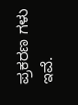ಪ್ರಕರಣ ಗಳು ಇವೆ.